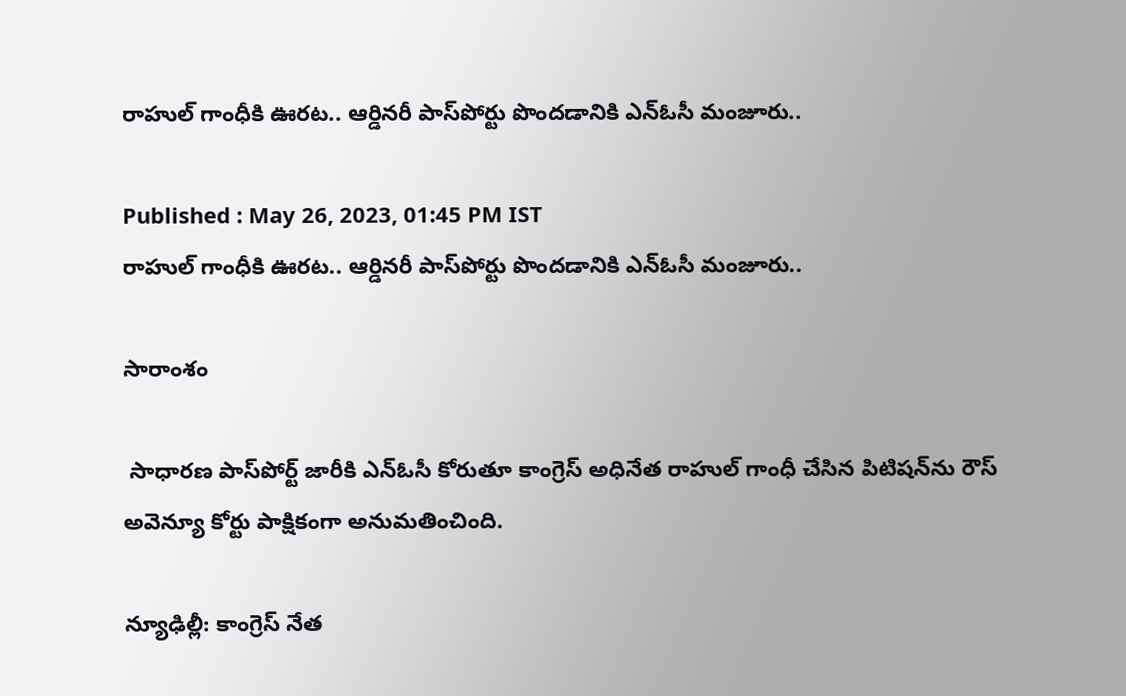రాహుల్ గాంధీకి ఊరట.. ఆర్డినరీ పాస్‌పోర్టు పొందడానికి ఎన్‌ఓసీ మంజూరు..

Published : May 26, 2023, 01:45 PM IST
రాహుల్ గాంధీకి ఊరట.. ఆర్డినరీ పాస్‌పోర్టు పొందడానికి ఎన్‌ఓసీ మంజూరు..

సారాంశం

 సాధారణ పాస్‌పోర్ట్ జారీకి ఎన్‌ఓసీ కోరుతూ కాంగ్రెస్ అధినేత రాహుల్ గాంధీ చేసిన పిటిషన్‌ను రౌస్ అవెన్యూ కోర్టు పాక్షికంగా అనుమతించింది.

న్యూఢిల్లీ: కాంగ్రెస్ నేత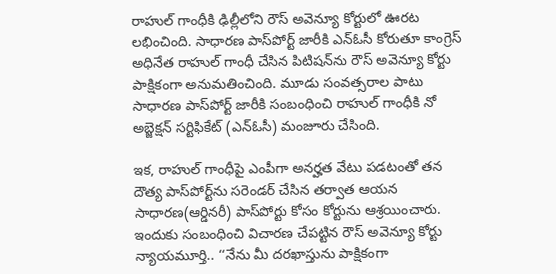రాహుల్ గాంధీకి ఢిల్లీలోని రౌస్ అవెన్యూ కోర్టులో ఊరట లభించింది. సాధారణ పాస్‌పోర్ట్ జారీకి ఎన్‌ఓసీ కోరుతూ కాంగ్రెస్ అధినేత రాహుల్ గాంధీ చేసిన పిటిషన్‌ను రౌస్ అవెన్యూ కోర్టు పాక్షికంగా అనుమతించింది. మూడు సంవత్సరాల పాటు సాధారణ పాస్‌పోర్ట్ జారీకి సంబంధించి రాహుల్ గాంధీకి నో అబ్జెక్షన్ సర్టిఫికేట్ (ఎన్‌ఓసీ) మంజూరు చేసింది.

ఇక, రాహుల్ గాంధీపై ఎంపీగా అనర్హత వేటు పడటంతో తన దౌత్య పాస్‌పోర్ట్‌ను సరెండర్ చేసిన తర్వాత ఆయన సాధారణ(ఆర్డినరీ) పాస్‌పోర్టు కోసం కోర్టును ఆశ్రయించారు. ఇందుకు సంబంధించి విచారణ చేపట్టిన రౌస్ అవెన్యూ కోర్టు న్యాయమూర్తి.. ‘‘నేను మీ దరఖాస్తును పాక్షికంగా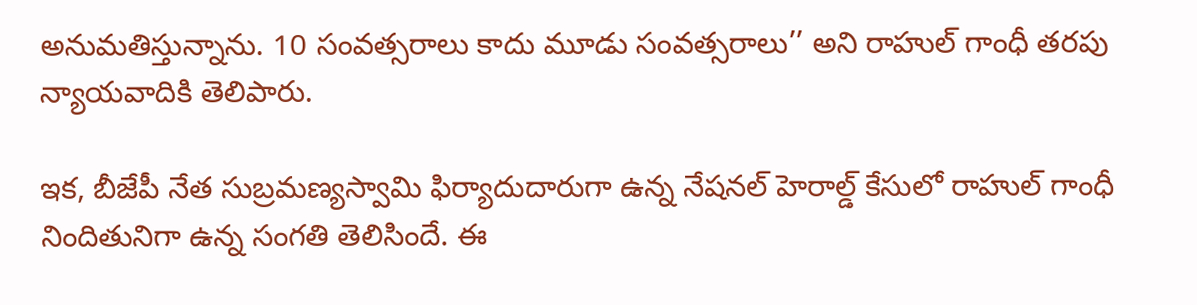అనుమతిస్తున్నాను. 10 సంవత్సరాలు కాదు మూడు సంవత్సరాలు’’ అని రాహుల్ గాంధీ తరపు న్యాయవాదికి తెలిపారు.

ఇక, బీజేపీ నేత సుబ్రమణ్యస్వామి ఫిర్యాదుదారుగా ఉన్న నేషనల్ హెరాల్డ్ కేసులో రాహుల్ గాంధీ నిందితునిగా ఉన్న సంగతి తెలిసిందే. ఈ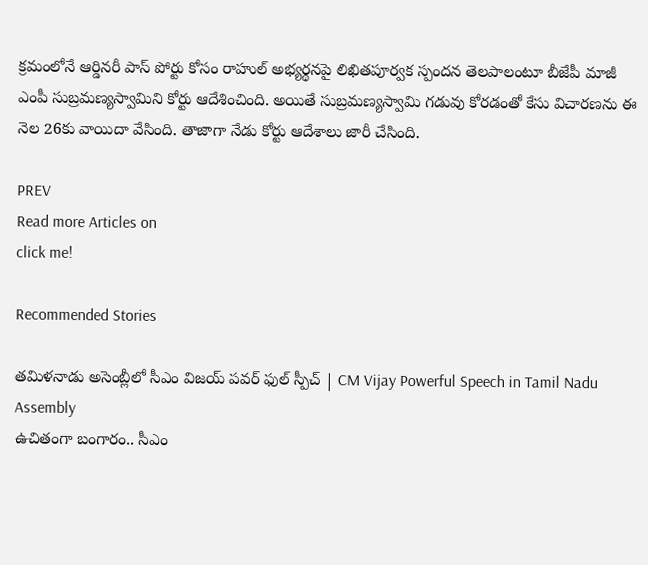క్రమంలోనే ఆర్డినరీ పాస్ పోర్టు కోసం రాహుల్ అభ్యర్థనపై లిఖితపూర్వక స్పందన తెలపాలంటూ బీజేపీ మాజీ ఎంపీ సుబ్రమణ్యస్వామిని కోర్టు ఆదేశించింది. అయితే సుబ్రమణ్యస్వామి గడువు కోరడంతో కేసు విచారణను ఈ నెల 26కు వాయిదా వేసింది. తాజాగా నేడు కోర్టు ఆదేశాలు జారీ చేసింది.

PREV
Read more Articles on
click me!

Recommended Stories

తమిళనాడు అసెంబ్లీలో సీఎం విజయ్ పవర్ ఫుల్ స్పీచ్ | CM Vijay Powerful Speech in Tamil Nadu Assembly
ఉచితంగా బంగారం.. సీఎం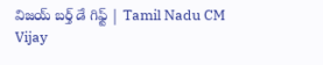విజయ్ బర్త్ డే గిఫ్ట్ | Tamil Nadu CM Vijay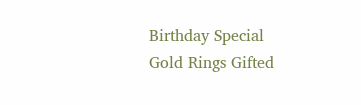Birthday Special Gold Rings Gifted